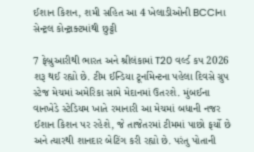ઈશાન કિશન, શમી સહિત આ 4 ખેલાડીઓની BCCIના સેન્ટ્રલ કોન્ટ્રાક્ટમાંથી છુટ્ટી

7 ફેબ્રુઆરીથી ભારત અને શ્રીલંકામાં T20 વર્લ્ડ કપ 2026 શરૂ થઈ રહ્યો છે. ટીમ ઈન્ડિયા ટૂર્નામેન્ટના પહેલા દિવસે ગ્રુપ સ્ટેજ મેચમાં અમેરિકા સામે મેદાનમાં ઉતરશે. મુંબઈના વાનખેડે સ્ટેડિયમ ખાતે રમાનારી આ મેચમાં બધાની નજર ઈશાન કિશન પર રહેશે, જે તાજેતરમાં ટીમમાં પાછો ફર્યો છે અને ત્યારથી શાનદાર બેટિંગ કરી રહ્યો છે. પરંતુ પોતાની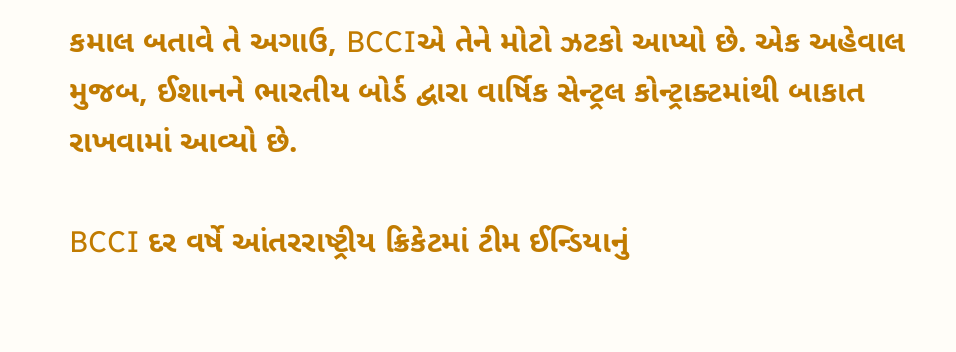કમાલ બતાવે તે અગાઉ, BCCIએ તેને મોટો ઝટકો આપ્યો છે. એક અહેવાલ મુજબ, ઈશાનને ભારતીય બોર્ડ દ્વારા વાર્ષિક સેન્ટ્રલ કોન્ટ્રાક્ટમાંથી બાકાત રાખવામાં આવ્યો છે.

BCCI દર વર્ષે આંતરરાષ્ટ્રીય ક્રિકેટમાં ટીમ ઈન્ડિયાનું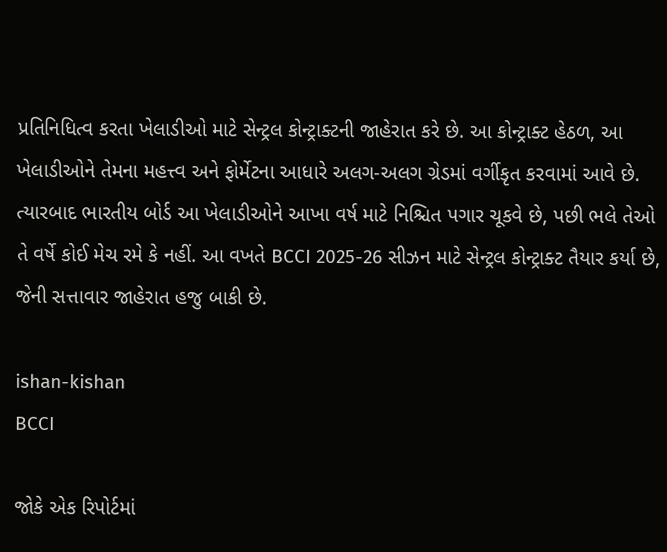પ્રતિનિધિત્વ કરતા ખેલાડીઓ માટે સેન્ટ્રલ કોન્ટ્રાક્ટની જાહેરાત કરે છે. આ કોન્ટ્રાક્ટ હેઠળ, આ ખેલાડીઓને તેમના મહત્ત્વ અને ફોર્મેટના આધારે અલગ-અલગ ગ્રેડમાં વર્ગીકૃત કરવામાં આવે છે. ત્યારબાદ ભારતીય બોર્ડ આ ખેલાડીઓને આખા વર્ષ માટે નિશ્ચિત પગાર ચૂકવે છે, પછી ભલે તેઓ તે વર્ષે કોઈ મેચ રમે કે નહીં. આ વખતે BCCI 2025-26 સીઝન માટે સેન્ટ્રલ કોન્ટ્રાક્ટ તૈયાર કર્યા છે, જેની સત્તાવાર જાહેરાત હજુ બાકી છે.

ishan-kishan
BCCI

જોકે એક રિપોર્ટમાં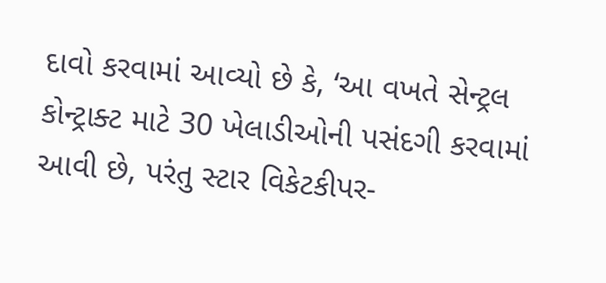દાવો કરવામાં આવ્યો છે કે, ‘આ વખતે સેન્ટ્રલ કોન્ટ્રાક્ટ માટે 30 ખેલાડીઓની પસંદગી કરવામાં આવી છે, પરંતુ સ્ટાર વિકેટકીપર-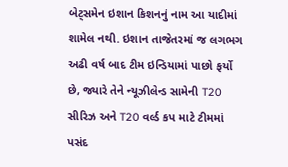બેટ્સમેન ઇશાન કિશનનું નામ આ યાદીમાં શામેલ નથી. ઇશાન તાજેતરમાં જ લગભગ અઢી વર્ષ બાદ ટીમ ઇન્ડિયામાં પાછો ફર્યો છે, જ્યારે તેને ન્યૂઝીલેન્ડ સામેની T20 સીરિઝ અને T20 વર્લ્ડ કપ માટે ટીમમાં પસંદ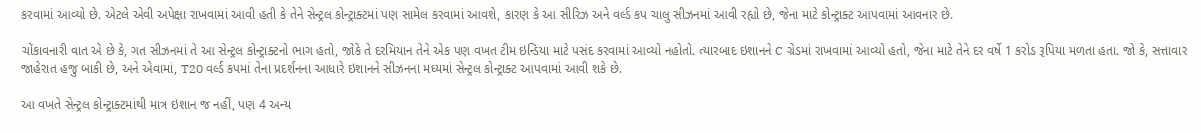કરવામાં આવ્યો છે. એટલે એવી અપેક્ષા રાખવામાં આવી હતી કે તેને સેન્ટ્રલ કોન્ટ્રાક્ટમાં પણ સામેલ કરવામાં આવશે, કારણ કે આ સીરિઝ અને વર્લ્ડ કપ ચાલુ સીઝનમાં આવી રહ્યો છે, જેના માટે કોન્ટ્રાક્ટ આપવામાં આવનાર છે.

ચોંકાવનારી વાત એ છે કે, ગત સીઝનમાં તે આ સેન્ટ્રલ કોન્ટ્રાક્ટનો ભાગ હતો, જોકે તે દરમિયાન તેને એક પણ વખત ટીમ ઇન્ડિયા માટે પસંદ કરવામાં આવ્યો નહોતો. ત્યારબાદ ઇશાનને C ગ્રેડમાં રાખવામાં આવ્યો હતો, જેના માટે તેને દર વર્ષે 1 કરોડ રૂપિયા મળતા હતા. જો કે, સત્તાવાર જાહેરાત હજુ બાકી છે, અને એવામાં, T20 વર્લ્ડ કપમાં તેના પ્રદર્શનના આધારે ઇશાનને સીઝનના મધ્યમાં સેન્ટ્રલ કોન્ટ્રાક્ટ આપવામાં આવી શકે છે.

આ વખતે સેન્ટ્રલ કોન્ટ્રાક્ટમાંથી માત્ર ઇશાન જ નહીં, પણ 4 અન્ય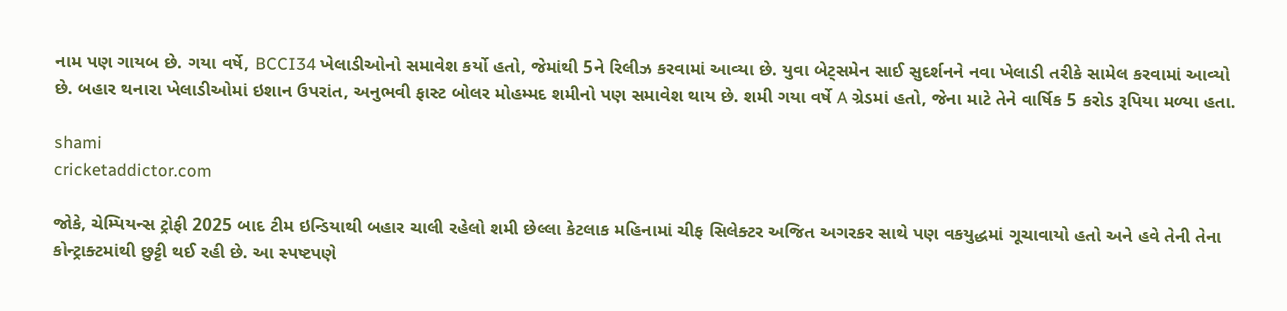નામ પણ ગાયબ છે. ગયા વર્ષે, BCCI34 ખેલાડીઓનો સમાવેશ કર્યો હતો, જેમાંથી 5ને રિલીઝ કરવામાં આવ્યા છે. યુવા બેટ્સમેન સાઈ સુદર્શનને નવા ખેલાડી તરીકે સામેલ કરવામાં આવ્યો છે. બહાર થનારા ખેલાડીઓમાં ઇશાન ઉપરાંત, અનુભવી ફાસ્ટ બોલર મોહમ્મદ શમીનો પણ સમાવેશ થાય છે. શમી ગયા વર્ષે A ગ્રેડમાં હતો, જેના માટે તેને વાર્ષિક 5 કરોડ રૂપિયા મળ્યા હતા.

shami
cricketaddictor.com

જોકે, ચેમ્પિયન્સ ટ્રોફી 2025 બાદ ટીમ ઇન્ડિયાથી બહાર ચાલી રહેલો શમી છેલ્લા કેટલાક મહિનામાં ચીફ સિલેક્ટર અજિત અગરકર સાથે પણ વકયુદ્ધમાં ગૂચાવાયો હતો અને હવે તેની તેના કોન્ટ્રાક્ટમાંથી છુટ્ટી થઈ રહી છે. આ સ્પષ્ટપણે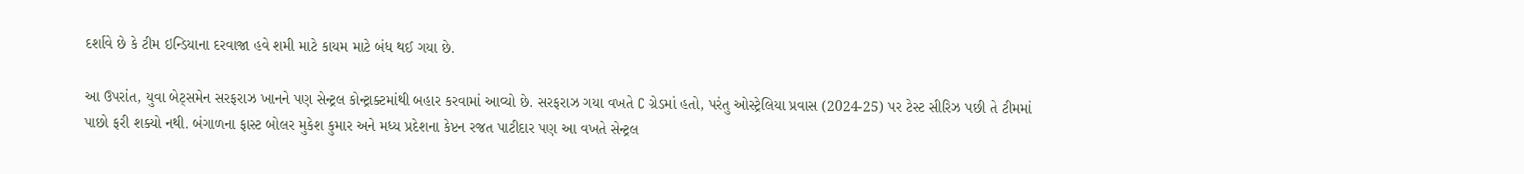દર્શાવે છે કે ટીમ ઇન્ડિયાના દરવાજા હવે શમી માટે કાયમ માટે બંધ થઈ ગયા છે.

આ ઉપરાંત, યુવા બેટ્સમેન સરફરાઝ ખાનને પણ સેન્ટ્રલ કોન્ટ્રાક્ટમાંથી બહાર કરવામાં આવ્યો છે. સરફરાઝ ગયા વખતે C ગ્રેડમાં હતો, પરંતુ ઓસ્ટ્રેલિયા પ્રવાસ (2024-25) પર ટેસ્ટ સીરિઝ પછી તે ટીમમાં પાછો ફરી શક્યો નથી. બંગાળના ફાસ્ટ બોલર મુકેશ કુમાર અને મધ્ય પ્રદેશના કેપ્ટન રજત પાટીદાર પણ આ વખતે સેન્ટ્રલ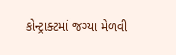કોન્ટ્રાક્ટમાં જગ્યા મેળવી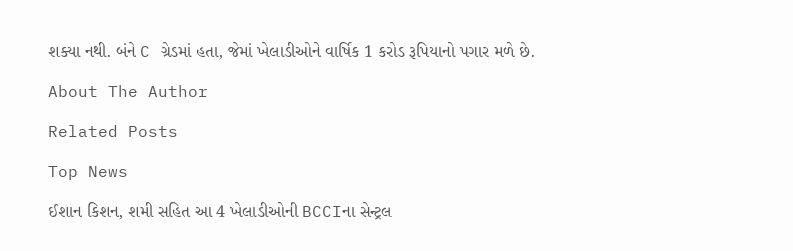શક્યા નથી. બંને C ગ્રેડમાં હતા, જેમાં ખેલાડીઓને વાર્ષિક 1 કરોડ રૂપિયાનો પગાર મળે છે.

About The Author

Related Posts

Top News

ઈશાન કિશન, શમી સહિત આ 4 ખેલાડીઓની BCCIના સેન્ટ્રલ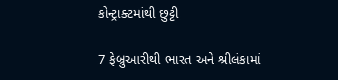કોન્ટ્રાક્ટમાંથી છુટ્ટી

7 ફેબ્રુઆરીથી ભારત અને શ્રીલંકામાં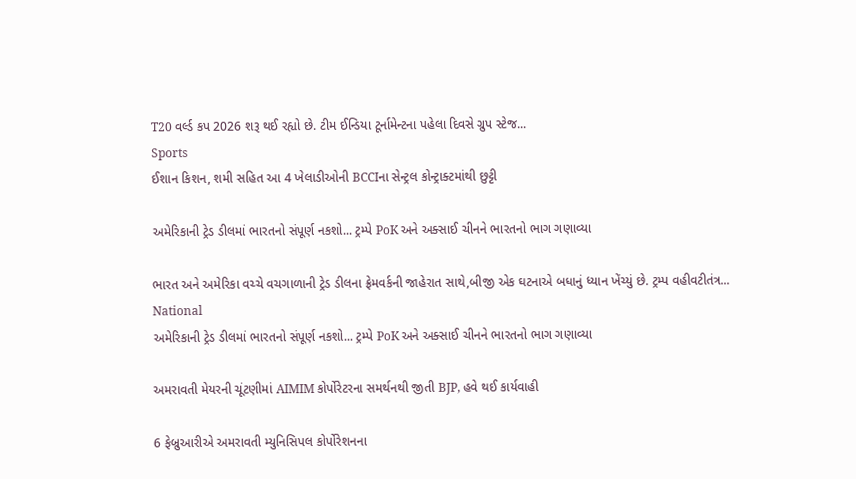T20 વર્લ્ડ કપ 2026 શરૂ થઈ રહ્યો છે. ટીમ ઈન્ડિયા ટૂર્નામેન્ટના પહેલા દિવસે ગ્રુપ સ્ટેજ...
Sports
ઈશાન કિશન, શમી સહિત આ 4 ખેલાડીઓની BCCIના સેન્ટ્રલ કોન્ટ્રાક્ટમાંથી છુટ્ટી

અમેરિકાની ટ્રેડ ડીલમાં ભારતનો સંપૂર્ણ નકશો... ટ્રમ્પે PoK અને અક્સાઈ ચીનને ભારતનો ભાગ ગણાવ્યા

ભારત અને અમેરિકા વચ્ચે વચગાળાની ટ્રેડ ડીલના ફ્રેમવર્કની જાહેરાત સાથે,બીજી એક ઘટનાએ બધાનું ધ્યાન ખેંચ્યું છે. ટ્રમ્પ વહીવટીતંત્ર...
National
અમેરિકાની ટ્રેડ ડીલમાં ભારતનો સંપૂર્ણ નકશો... ટ્રમ્પે PoK અને અક્સાઈ ચીનને ભારતનો ભાગ ગણાવ્યા

અમરાવતી મેયરની ચૂંટણીમાં AIMIM કોર્પોરેટરના સમર્થનથી જીતી BJP, હવે થઈ કાર્યવાહી

6 ફેબ્રુઆરીએ અમરાવતી મ્યુનિસિપલ કોર્પોરેશનના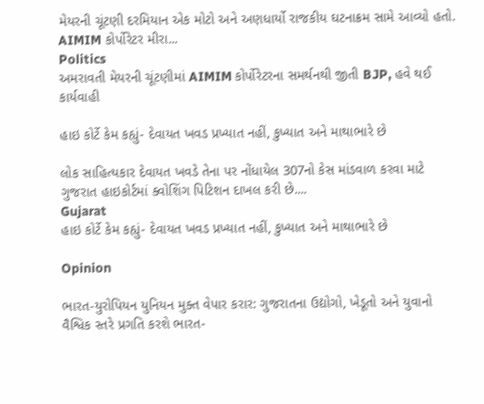મેયરની ચૂંટણી દરમિયાન એક મોટો અને અણધાર્યો રાજકીય ઘટનાક્રમ સામે આવ્યો હતો. AIMIM કોર્પોરેટર મીરા...
Politics
અમરાવતી મેયરની ચૂંટણીમાં AIMIM કોર્પોરેટરના સમર્થનથી જીતી BJP, હવે થઈ કાર્યવાહી

હાઇ કોર્ટે કેમ કહ્યું- દેવાયત ખવડ પ્રખ્યાત નહીં, કુખ્યાત અને માથાભારે છે

લોક સાહિત્યકાર દેવાયત ખવડે તેના પર નોંધાયેલ 307નો કેસ માંડવાળ કરવા માટે ગુજરાત હાઇકોર્ટમાં ક્વોશિંગ પિટિશન દાખલ કરી છે....
Gujarat
હાઇ કોર્ટે કેમ કહ્યું- દેવાયત ખવડ પ્રખ્યાત નહીં, કુખ્યાત અને માથાભારે છે

Opinion

ભારત-યુરોપિયન યુનિયન મુક્ત વેપાર કરાર: ગુજરાતના ઉદ્યોગો, ખેડૂતો અને યુવાનો વૈશ્વિક સ્તરે પ્રગતિ કરશે ભારત-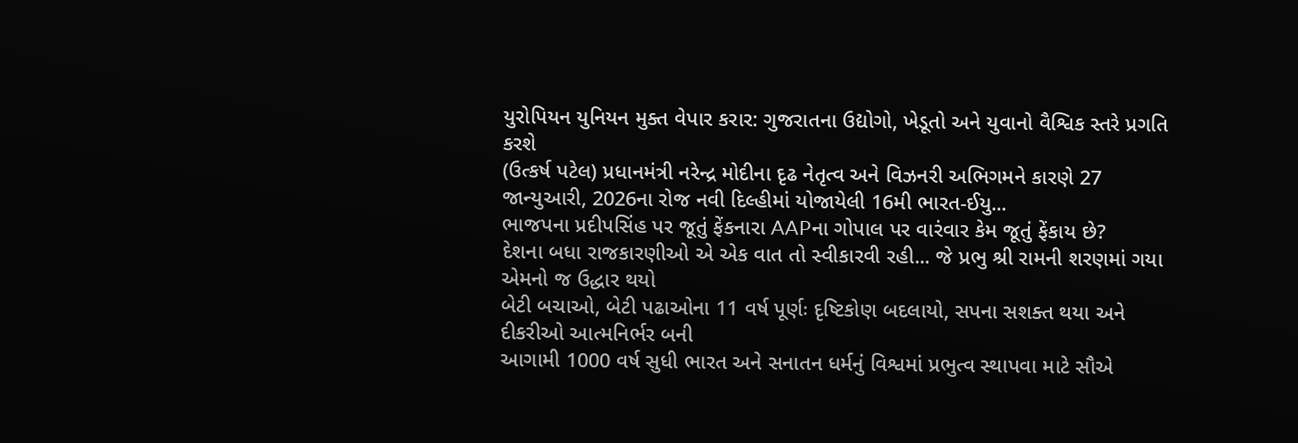યુરોપિયન યુનિયન મુક્ત વેપાર કરાર: ગુજરાતના ઉદ્યોગો, ખેડૂતો અને યુવાનો વૈશ્વિક સ્તરે પ્રગતિ કરશે
(ઉત્કર્ષ પટેલ) પ્રધાનમંત્રી નરેન્દ્ર મોદીના દૃઢ નેતૃત્વ અને વિઝનરી અભિગમને કારણે 27 જાન્યુઆરી, 2026ના રોજ નવી દિલ્હીમાં યોજાયેલી 16મી ભારત-ઈયુ...
ભાજપના પ્રદીપસિંહ પર જૂતું ફેંકનારા AAPના ગોપાલ પર વારંવાર કેમ જૂતું ફેંકાય છે?
દેશના બધા રાજકારણીઓ એ એક વાત તો સ્વીકારવી રહી... જે પ્રભુ શ્રી રામની શરણમાં ગયા એમનો જ ઉદ્ધાર થયો
બેટી બચાઓ, બેટી પઢાઓના 11 વર્ષ પૂર્ણઃ દૃષ્ટિકોણ બદલાયો, સપના સશક્ત થયા અને દીકરીઓ આત્મનિર્ભર બની
આગામી 1000 વર્ષ સુધી ભારત અને સનાતન ધર્મનું વિશ્વમાં પ્રભુત્વ સ્થાપવા માટે સૌએ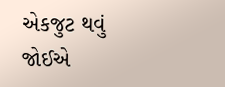એકજુટ થવું જોઈએ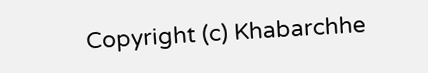Copyright (c) Khabarchhe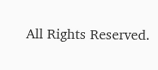All Rights Reserved.